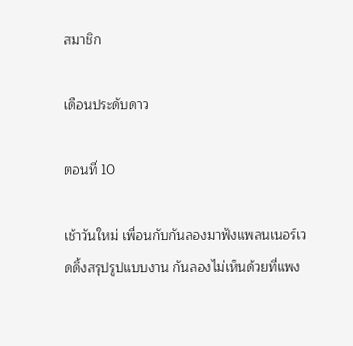สมาชิก

เดือนประดับดาว

ตอนที่ 10

เช้าวันใหม่ เพื่อนกับกันลองมาฟังแพลนเนอร์เวดดิ้งสรุปรูปแบบงาน กันลองไม่เห็นด้วยที่แพง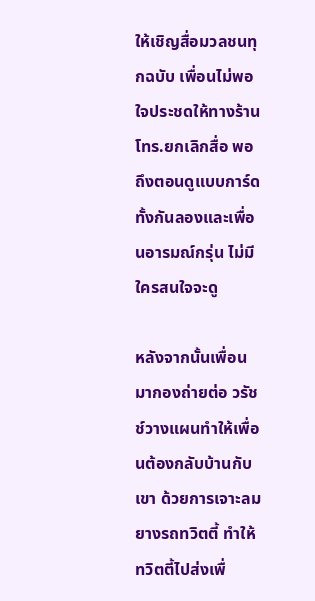ให้เชิญสื่อมวลชนทุกฉบับ เพื่อนไม่พอใจประชดให้ทางร้านโทร.ยกเลิกสื่อ พอถึงตอนดูแบบการ์ด ทั้งกันลองและเพื่อนอารมณ์กรุ่น ไม่มีใครสนใจจะดู

หลังจากนั้นเพื่อนมากองถ่ายต่อ วรัชช์วางแผนทำให้เพื่อนต้องกลับบ้านกับเขา ด้วยการเจาะลมยางรถทวิตตี้ ทำให้ทวิตตี้ไปส่งเพื่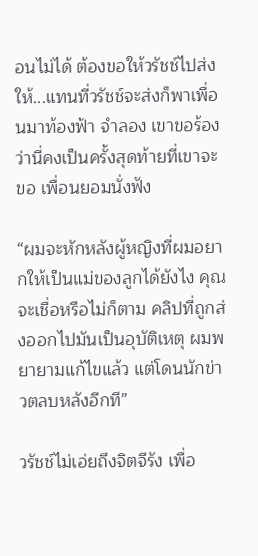อนไม่ได้ ต้องขอให้วรัชช์ไปส่งให้...แทนที่วรัชช์จะส่งก็พาเพื่อนมาท้องฟ้า จำลอง เขาขอร้องว่านี่คงเป็นครั้งสุดท้ายที่เขาจะขอ เพื่อนยอมนั่งฟัง

“ผมจะหักหลังผู้หญิงที่ผมอยากให้เป็นแม่ของลูกได้ยังไง คุณจะเชื่อหรือไม่ก็ตาม คลิปที่ถูกส่งออกไปมันเป็นอุบัติเหตุ ผมพยายามแก้ไขแล้ว แต่โดนนักข่าวตลบหลังอีกที”

วรัชช์ไม่เอ่ยถึงจิตจีรัง เพื่อ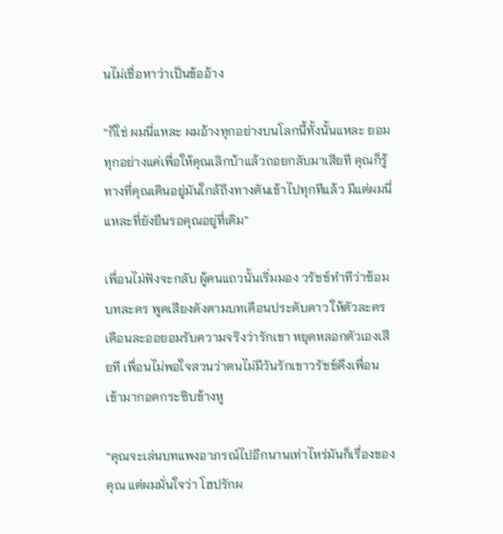นไม่เชื่อหาว่าเป็นข้ออ้าง

“ก็ใช่ ผมนี่แหละ ผมอ้างทุกอย่างบนโลกนี้ทั้งนั้นแหละ ยอมทุกอย่างแค่เพื่อให้คุณเลิกบ้าแล้วถอยกลับมาเสียที คุณก็รู้ทางที่คุณเดินอยู่มันใกล้ถึงทางตันเข้าไปทุกทีแล้ว มีแต่ผมนี่แหละที่ยังยืนรอคุณอยู่ที่เดิม”

เพื่อนไม่ฟังจะกลับ ผู้คนแถวนั้นเริ่มมอง วรัชช์ทำทีว่าซ้อมบทละคร พูดเสียงดังตามบทเดือนประดับดาว ให้ตัวละครเดือนละออยอมรับความจริงว่ารักเขา หยุดหลอกตัวเองเสียที เพื่อนไม่พอใจสวนว่าตนไม่มีวันรักเขาวรัชช์ดึงเพื่อนเข้ามากอดกระซิบข้างหู

“คุณจะเล่นบทแพงอาภรณ์ไปอีกนานเท่าไหร่มันก็เรื่องของคุณ แต่ผมมั่นใจว่า โฮปรักผ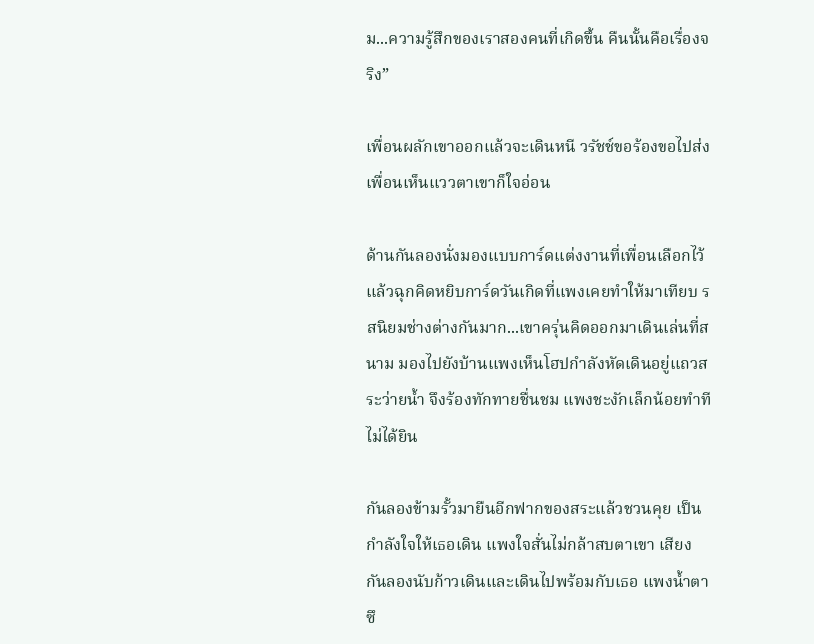ม...ความรู้สึกของเราสองคนที่เกิดขึ้น คืนนั้นคือเรื่องจริง”

เพื่อนผลักเขาออกแล้วจะเดินหนี วรัชช์ขอร้องขอไปส่ง เพื่อนเห็นแววตาเขาก็ใจอ่อน

ด้านกันลองนั่งมองแบบการ์ดแต่งงานที่เพื่อนเลือกไว้ แล้วฉุกคิดหยิบการ์ดวันเกิดที่แพงเคยทำให้มาเทียบ รสนิยมช่างต่างกันมาก...เขาครุ่นคิดออกมาเดินเล่นที่สนาม มองไปยังบ้านแพงเห็นโฮปกำลังหัดเดินอยู่แถวสระว่ายน้ำ จึงร้องทักทายชื่นชม แพงชะงักเล็กน้อยทำทีไม่ได้ยิน

กันลองข้ามรั้วมายืนอีกฟากของสระแล้วชวนคุย เป็นกำลังใจให้เธอเดิน แพงใจสั่นไม่กล้าสบตาเขา เสียงกันลองนับก้าวเดินและเดินไปพร้อมกับเธอ แพงน้ำตาซึ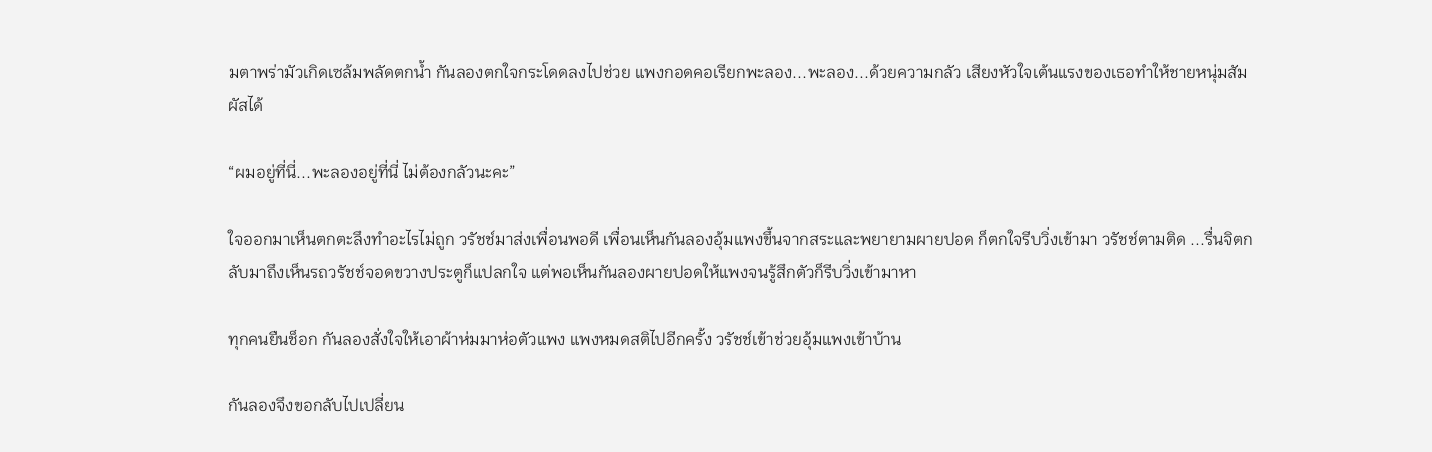มตาพร่ามัวเกิดเซล้มพลัดตกน้ำ กันลองตกใจกระโดดลงไปช่วย แพงกอดคอเรียกพะลอง...พะลอง...ด้วยความกลัว เสียงหัวใจเต้นแรงของเธอทำให้ชายหนุ่มสัมผัสได้

“ผมอยู่ที่นี่...พะลองอยู่ที่นี่ ไม่ต้องกลัวนะคะ”

ใจออกมาเห็นตกตะลึงทำอะไรไม่ถูก วรัชช์มาส่งเพื่อนพอดี เพื่อนเห็นกันลองอุ้มแพงขึ้นจากสระและพยายามผายปอด ก็ตกใจรีบวิ่งเข้ามา วรัชช์ตามติด ...รื่นจิตกลับมาถึงเห็นรถวรัชช์จอดขวางประตูก็แปลกใจ แต่พอเห็นกันลองผายปอดให้แพงจนรู้สึกตัวก็รีบวิ่งเข้ามาหา

ทุกคนยืนช็อก กันลองสั่งใจให้เอาผ้าห่มมาห่อตัวแพง แพงหมดสติไปอีกครั้ง วรัชช์เข้าช่วยอุ้มแพงเข้าบ้าน

กันลองจึงขอกลับไปเปลี่ยน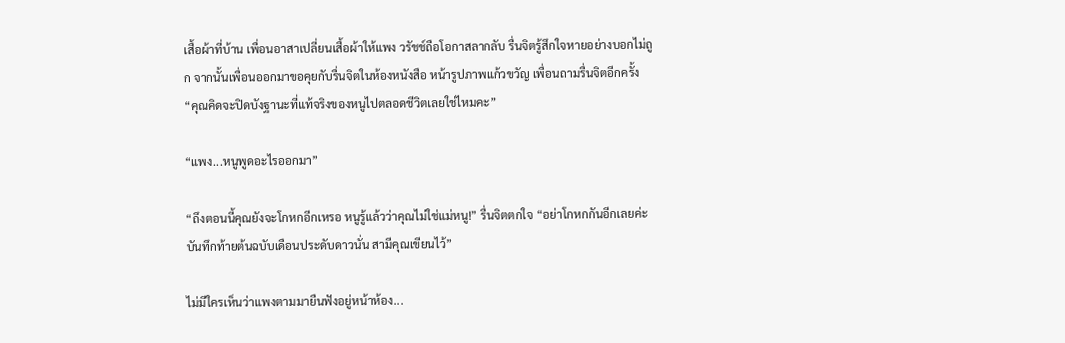เสื้อผ้าที่บ้าน เพื่อนอาสาเปลี่ยนเสื้อผ้าให้แพง วรัชช์ถือโอกาสลากลับ รื่นจิตรู้สึกใจหายอย่างบอกไม่ถูก จากนั้นเพื่อนออกมาขอคุยกับรื่นจิตในห้องหนังสือ หน้ารูปภาพแก้วขวัญ เพื่อนถามรื่นจิตอีกครั้ง “คุณคิดจะปิดบังฐานะที่แท้จริงของหนูไปตลอดชีวิตเลยใช่ไหมคะ”

“แพง...หนูพูดอะไรออกมา”

“ถึงตอนนี้คุณยังจะโกหกอีกเหรอ หนูรู้แล้วว่าคุณไม่ใช่แม่หนู!” รื่นจิตตกใจ “อย่าโกหกกันอีกเลยค่ะ บันทึกท้ายต้นฉบับเดือนประดับดาวนั่น สามีคุณเขียนไว้”

ไม่มีใครเห็นว่าแพงตามมายืนฟังอยู่หน้าห้อง...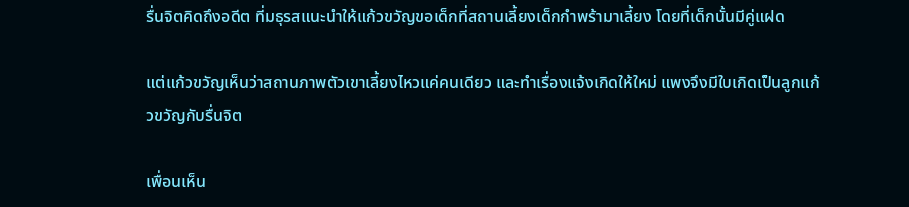รื่นจิตคิดถึงอดีต ที่มธุรสแนะนำให้แก้วขวัญขอเด็กที่สถานเลี้ยงเด็กกำพร้ามาเลี้ยง โดยที่เด็กนั้นมีคู่แฝด

แต่แก้วขวัญเห็นว่าสถานภาพตัวเขาเลี้ยงไหวแค่คนเดียว และทำเรื่องแจ้งเกิดให้ใหม่ แพงจึงมีใบเกิดเป็นลูกแก้วขวัญกับรื่นจิต

เพื่อนเห็น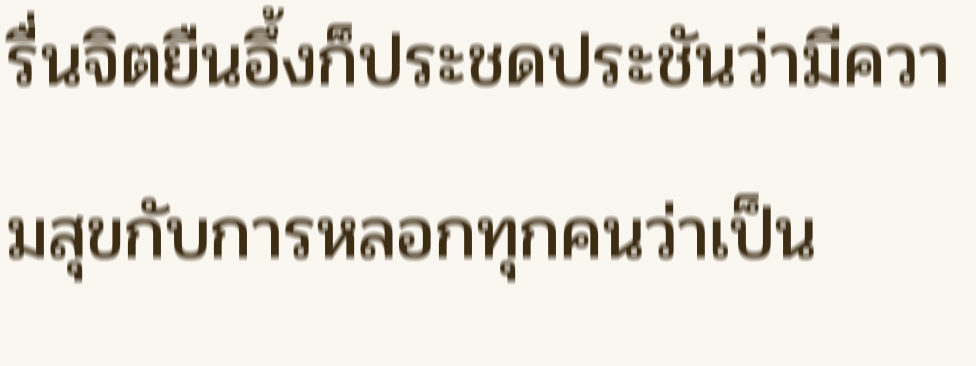รื่นจิตยืนอึ้งก็ประชดประชันว่ามีความสุขกับการหลอกทุกคนว่าเป็น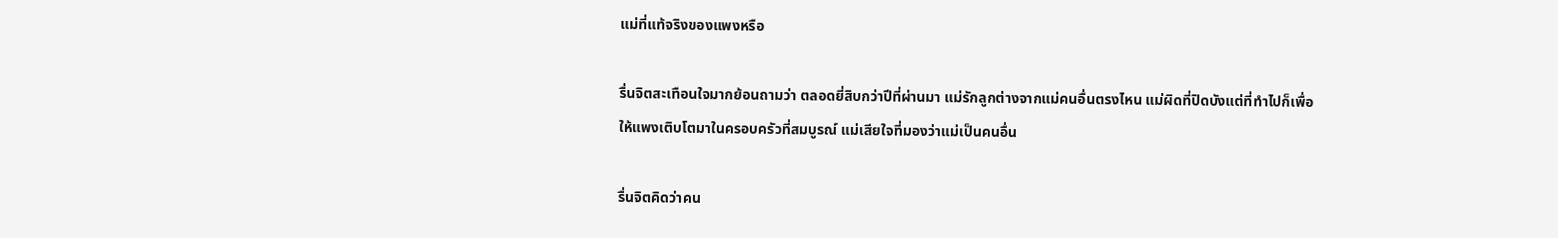แม่ที่แท้จริงของแพงหรือ

รื่นจิตสะเทือนใจมากย้อนถามว่า ตลอดยี่สิบกว่าปีที่ผ่านมา แม่รักลูกต่างจากแม่คนอื่นตรงไหน แม่ผิดที่ปิดบังแต่ที่ทำไปก็เพื่อให้แพงเติบโตมาในครอบครัวที่สมบูรณ์ แม่เสียใจที่มองว่าแม่เป็นคนอื่น

รื่นจิตคิดว่าคน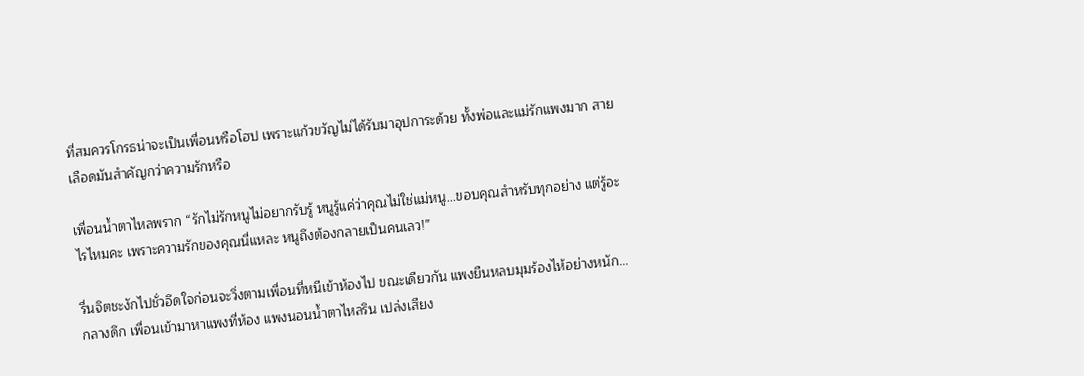ที่สมควรโกรธน่าจะเป็นเพื่อนหรือโฮป เพราะแก้วขวัญไม่ได้รับมาอุปการะด้วย ทั้งพ่อและแม่รักแพงมาก สายเลือดมันสำคัญกว่าความรักหรือ

เพื่อนน้ำตาไหลพราก “รักไม่รักหนูไม่อยากรับรู้ หนูรู้แค่ว่าคุณไม่ใช่แม่หนู...ขอบคุณสำหรับทุกอย่าง แต่รู้อะไรไหมคะ เพราะความรักของคุณนี่แหละ หนูถึงต้องกลายเป็นคนเลว!”

รื่นจิตชะงักไปชั่วอึดใจก่อนจะวิ่งตามเพื่อนที่หนีเข้าห้องไป ขณะเดียวกัน แพงยืนหลบมุมร้องไห้อย่างหนัก...กลางดึก เพื่อนเข้ามาหาแพงที่ห้อง แพงนอนน้ำตาไหลริน เปล่งเสียง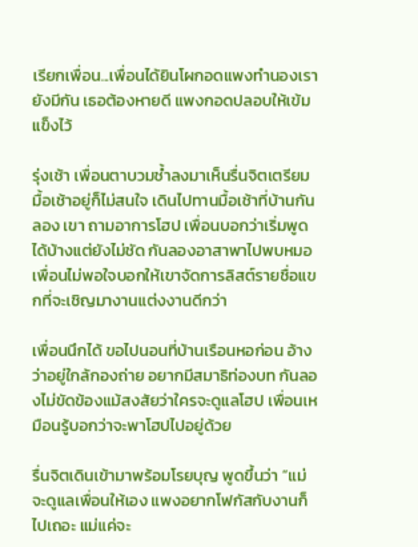เรียกเพื่อน...เพื่อนได้ยินโผกอดแพงทำนองเรายังมีกัน เธอต้องหายดี แพงกอดปลอบให้เข้มแข็งไว้

รุ่งเช้า เพื่อนตาบวมช้ำลงมาเห็นรื่นจิตเตรียมมื้อเช้าอยู่ก็ไม่สนใจ เดินไปทานมื้อเช้าที่บ้านกันลอง เขา ถามอาการโฮป เพื่อนบอกว่าเริ่มพูดได้บ้างแต่ยังไม่ชัด กันลองอาสาพาไปพบหมอ เพื่อนไม่พอใจบอกให้เขาจัดการลิสต์รายชื่อแขกที่จะเชิญมางานแต่งงานดีกว่า

เพื่อนนึกได้ ขอไปนอนที่บ้านเรือนหอก่อน อ้างว่าอยู่ใกล้กองถ่าย อยากมีสมาธิท่องบท กันลองไม่ขัดข้องแม้สงสัยว่าใครจะดูแลโฮป เพื่อนเหมือนรู้บอกว่าจะพาโฮปไปอยู่ด้วย

รื่นจิตเดินเข้ามาพร้อมโรยบุญ พูดขึ้นว่า “แม่จะดูแลเพื่อนให้เอง แพงอยากโฟกัสกับงานก็ไปเถอะ แม่แค่จะ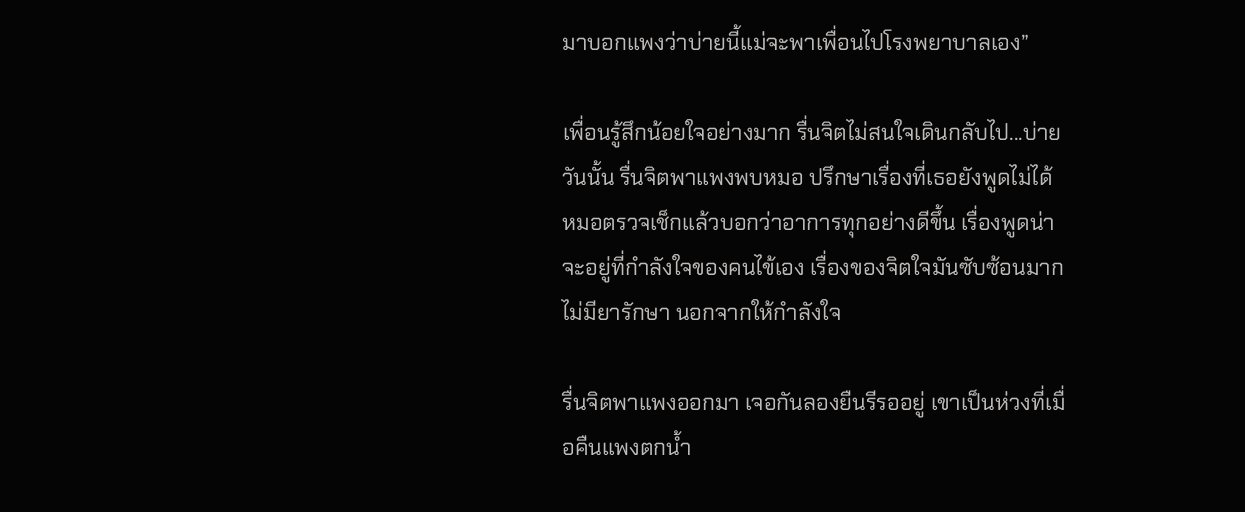มาบอกแพงว่าบ่ายนี้แม่จะพาเพื่อนไปโรงพยาบาลเอง”

เพื่อนรู้สึกน้อยใจอย่างมาก รื่นจิตไม่สนใจเดินกลับไป...บ่ายวันนั้น รื่นจิตพาแพงพบหมอ ปรึกษาเรื่องที่เธอยังพูดไม่ได้ หมอตรวจเช็กแล้วบอกว่าอาการทุกอย่างดีขึ้น เรื่องพูดน่าจะอยู่ที่กำลังใจของคนไข้เอง เรื่องของจิตใจมันซับซ้อนมากไม่มียารักษา นอกจากให้กำลังใจ

รื่นจิตพาแพงออกมา เจอกันลองยืนรีรออยู่ เขาเป็นห่วงที่เมื่อคืนแพงตกน้ำ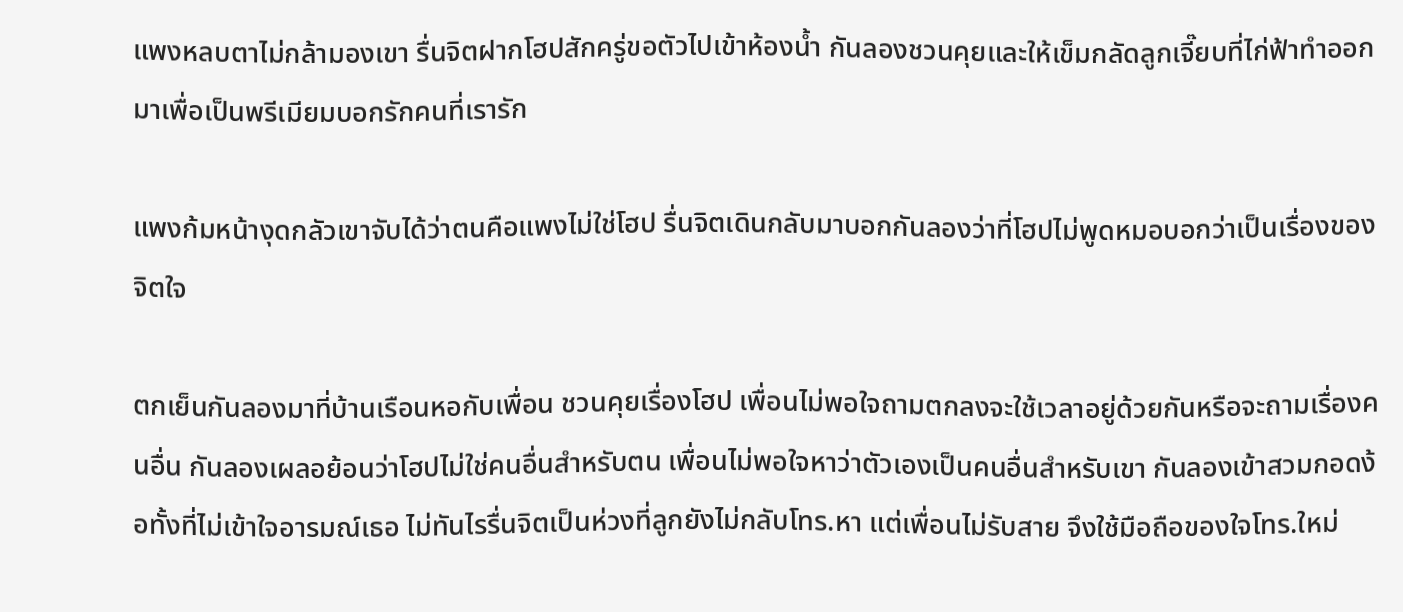แพงหลบตาไม่กล้ามองเขา รื่นจิตฝากโฮปสักครู่ขอตัวไปเข้าห้องน้ำ กันลองชวนคุยและให้เข็มกลัดลูกเจี๊ยบที่ไก่ฟ้าทำออกมาเพื่อเป็นพรีเมียมบอกรักคนที่เรารัก

แพงก้มหน้างุดกลัวเขาจับได้ว่าตนคือแพงไม่ใช่โฮป รื่นจิตเดินกลับมาบอกกันลองว่าที่โฮปไม่พูดหมอบอกว่าเป็นเรื่องของจิตใจ

ตกเย็นกันลองมาที่บ้านเรือนหอกับเพื่อน ชวนคุยเรื่องโฮป เพื่อนไม่พอใจถามตกลงจะใช้เวลาอยู่ด้วยกันหรือจะถามเรื่องคนอื่น กันลองเผลอย้อนว่าโฮปไม่ใช่คนอื่นสำหรับตน เพื่อนไม่พอใจหาว่าตัวเองเป็นคนอื่นสำหรับเขา กันลองเข้าสวมกอดง้อทั้งที่ไม่เข้าใจอารมณ์เธอ ไม่ทันไรรื่นจิตเป็นห่วงที่ลูกยังไม่กลับโทร.หา แต่เพื่อนไม่รับสาย จึงใช้มือถือของใจโทร.ใหม่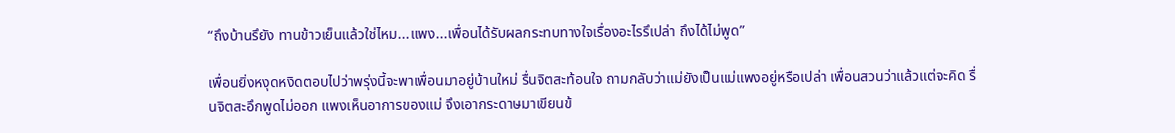“ถึงบ้านรึยัง ทานข้าวเย็นแล้วใช่ไหม...แพง...เพื่อนได้รับผลกระทบทางใจเรื่องอะไรรึเปล่า ถึงได้ไม่พูด”

เพื่อนยิ่งหงุดหงิดตอบไปว่าพรุ่งนี้จะพาเพื่อนมาอยู่บ้านใหม่ รื่นจิตสะท้อนใจ ถามกลับว่าแม่ยังเป็นแม่แพงอยู่หรือเปล่า เพื่อนสวนว่าแล้วแต่จะคิด รื่นจิตสะอึกพูดไม่ออก แพงเห็นอาการของแม่ จึงเอากระดาษมาเขียนข้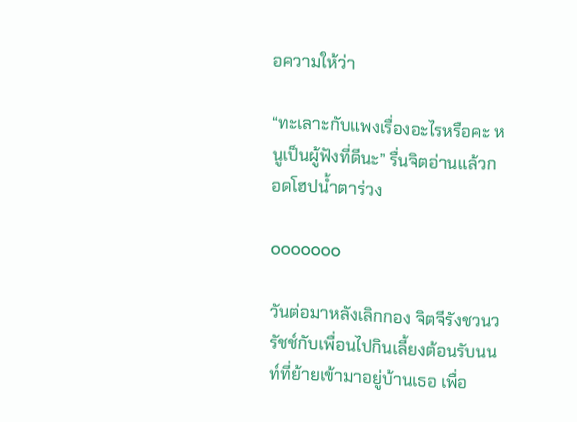อความให้ว่า

“ทะเลาะกับแพงเรื่องอะไรหรือคะ หนูเป็นผู้ฟังที่ดีนะ” รื่นจิตอ่านแล้วกอดโฮปน้ำตาร่วง

ooooooo

วันต่อมาหลังเลิกกอง จิตจีรังชวนวรัชช์กับเพื่อนไปกินเลี้ยงต้อนรับนนท์ที่ย้ายเข้ามาอยู่บ้านเธอ เพื่อ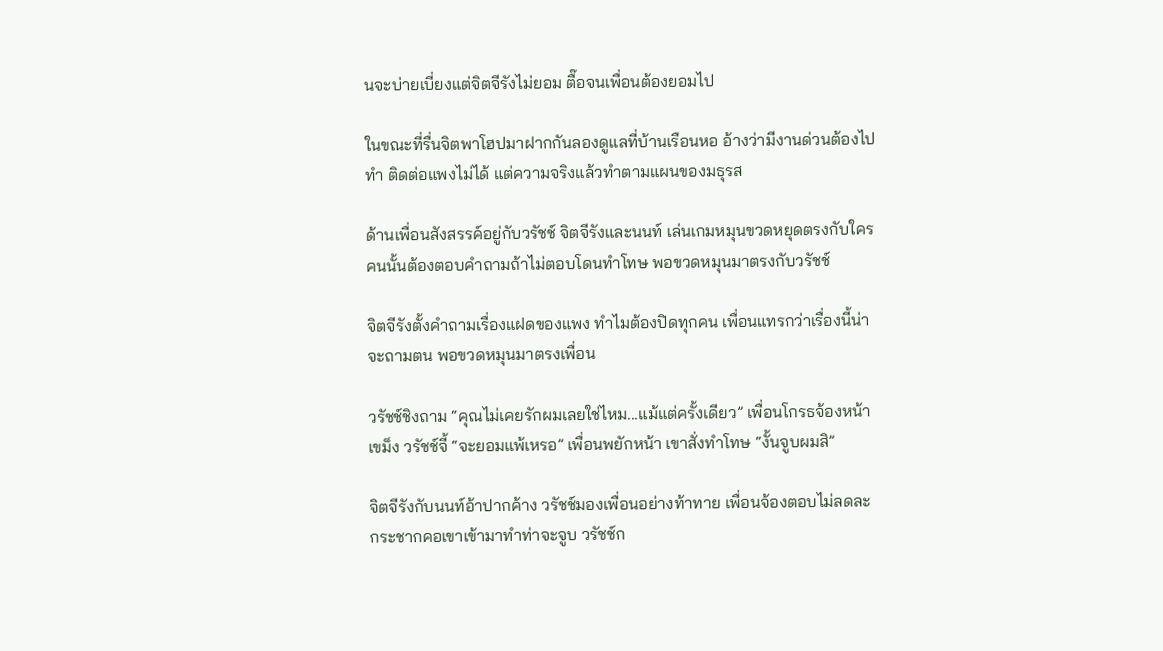นจะบ่ายเบี่ยงแต่จิตจีรังไม่ยอม ตื๊อจนเพื่อนต้องยอมไป

ในขณะที่รื่นจิตพาโฮปมาฝากกันลองดูแลที่บ้านเรือนหอ อ้างว่ามีงานด่วนต้องไปทำ ติดต่อแพงไม่ได้ แต่ความจริงแล้วทำตามแผนของมธุรส

ด้านเพื่อนสังสรรค์อยู่กับวรัชช์ จิตจีรังและนนท์ เล่นเกมหมุนขวดหยุดตรงกับใคร คนนั้นต้องตอบคำถามถ้าไม่ตอบโดนทำโทษ พอขวดหมุนมาตรงกับวรัชช์

จิตจีรังตั้งคำถามเรื่องแฝดของแพง ทำไมต้องปิดทุกคน เพื่อนแทรกว่าเรื่องนี้น่าจะถามตน พอขวดหมุนมาตรงเพื่อน

วรัชช์ชิงถาม “คุณไม่เคยรักผมเลยใช่ไหม...แม้แต่ครั้งเดียว” เพื่อนโกรธจ้องหน้าเขม็ง วรัชช์จี้ “จะยอมแพ้เหรอ” เพื่อนพยักหน้า เขาสั่งทำโทษ “งั้นจูบผมสิ”

จิตจีรังกับนนท์อ้าปากค้าง วรัชช์มองเพื่อนอย่างท้าทาย เพื่อนจ้องตอบไม่ลดละ กระชากคอเขาเข้ามาทำท่าจะจูบ วรัชช์ก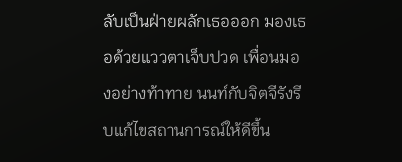ลับเป็นฝ่ายผลักเธอออก มองเธอด้วยแววตาเจ็บปวด เพื่อนมองอย่างท้าทาย นนท์กับจิตจีรังรีบแก้ไขสถานการณ์ให้ดีขึ้น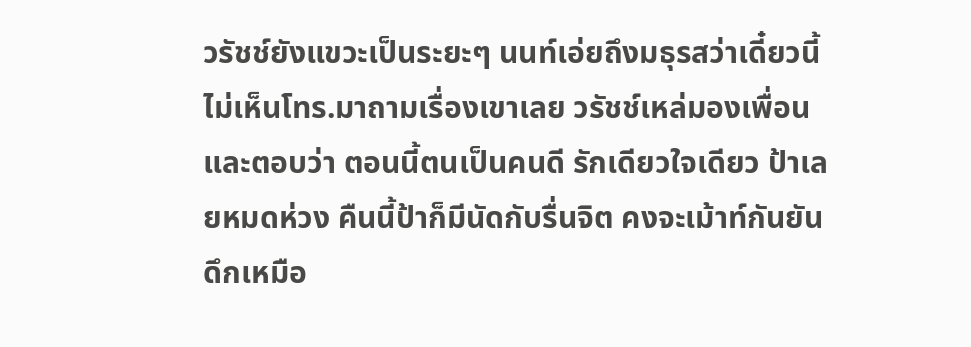วรัชช์ยังแขวะเป็นระยะๆ นนท์เอ่ยถึงมธุรสว่าเดี๋ยวนี้ไม่เห็นโทร.มาถามเรื่องเขาเลย วรัชช์เหล่มองเพื่อนและตอบว่า ตอนนี้ตนเป็นคนดี รักเดียวใจเดียว ป้าเลยหมดห่วง คืนนี้ป้าก็มีนัดกับรื่นจิต คงจะเม้าท์กันยันดึกเหมือ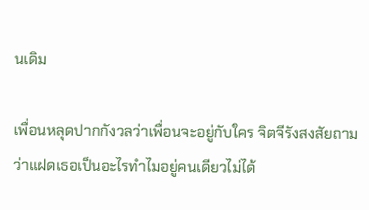นเดิม

เพื่อนหลุดปากกังวลว่าเพื่อนจะอยู่กับใคร จิตจีรังสงสัยถามว่าแฝดเธอเป็นอะไรทำไมอยู่คนเดียวไม่ได้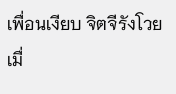เพื่อนเงียบ จิตจีรังโวย เมื่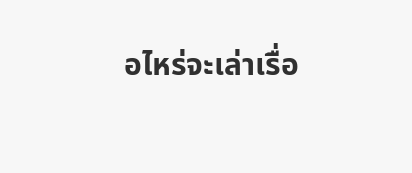อไหร่จะเล่าเรื่อ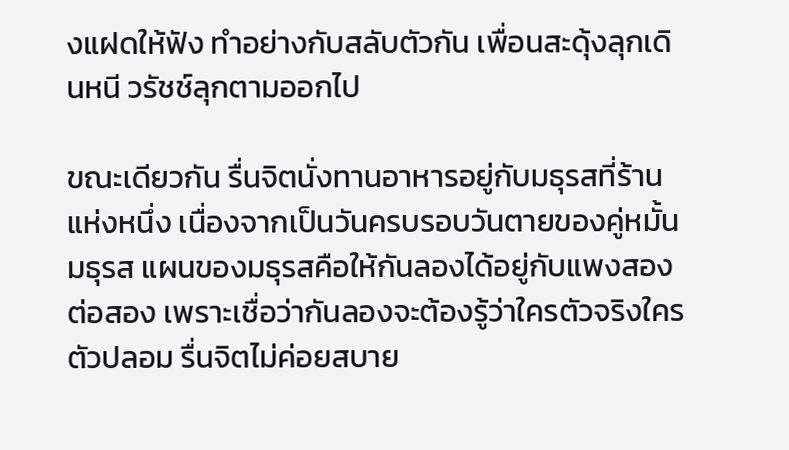งแฝดให้ฟัง ทำอย่างกับสลับตัวกัน เพื่อนสะดุ้งลุกเดินหนี วรัชช์ลุกตามออกไป

ขณะเดียวกัน รื่นจิตนั่งทานอาหารอยู่กับมธุรสที่ร้านแห่งหนึ่ง เนื่องจากเป็นวันครบรอบวันตายของคู่หมั้นมธุรส แผนของมธุรสคือให้กันลองได้อยู่กับแพงสองต่อสอง เพราะเชื่อว่ากันลองจะต้องรู้ว่าใครตัวจริงใครตัวปลอม รื่นจิตไม่ค่อยสบาย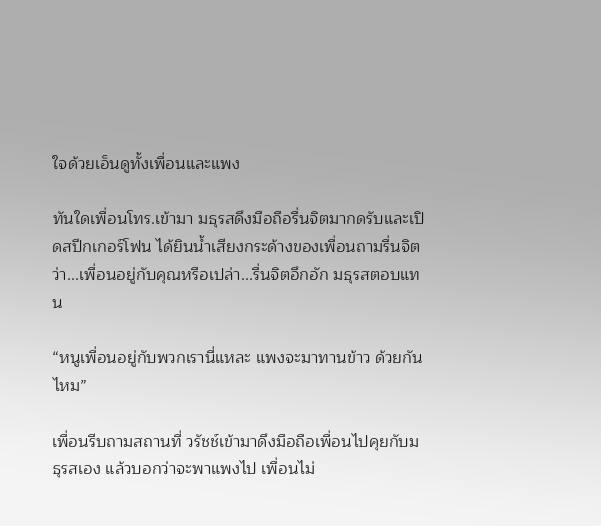ใจด้วยเอ็นดูทั้งเพื่อนและแพง

ทันใดเพื่อนโทร.เข้ามา มธุรสดึงมือถือรื่นจิตมากดรับและเปิดสปีกเกอร์โฟน ได้ยินน้ำเสียงกระด้างของเพื่อนถามรื่นจิตว่า...เพื่อนอยู่กับคุณหรือเปล่า...รื่นจิตอึกอัก มธุรสตอบแทน

“หนูเพื่อนอยู่กับพวกเรานี่แหละ แพงจะมาทานข้าว ด้วยกันไหม”

เพื่อนรีบถามสถานที่ วรัชช์เข้ามาดึงมือถือเพื่อนไปคุยกับมธุรสเอง แล้วบอกว่าจะพาแพงไป เพื่อนไม่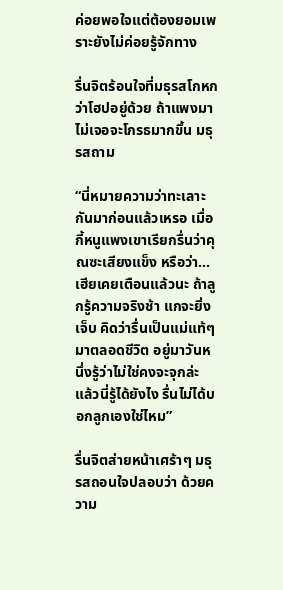ค่อยพอใจแต่ต้องยอมเพราะยังไม่ค่อยรู้จักทาง

รื่นจิตร้อนใจที่มธุรสโกหกว่าโฮปอยู่ด้วย ถ้าแพงมาไม่เจอจะโกรธมากขึ้น มธุรสถาม

“นี่หมายความว่าทะเลาะกันมาก่อนแล้วเหรอ เมื่อกี้หนูแพงเขาเรียกรื่นว่าคุณซะเสียงแข็ง หรือว่า...เฮียเคยเตือนแล้วนะ ถ้าลูกรู้ความจริงช้า แกจะยิ่งเจ็บ คิดว่ารื่นเป็นแม่แท้ๆมาตลอดชีวิต อยู่มาวันหนึ่งรู้ว่าไม่ใช่คงจะจุกล่ะ แล้วนี่รู้ได้ยังไง รื่นไม่ได้บอกลูกเองใช่ไหม”

รื่นจิตส่ายหน้าเศร้าๆ มธุรสถอนใจปลอบว่า ด้วยความ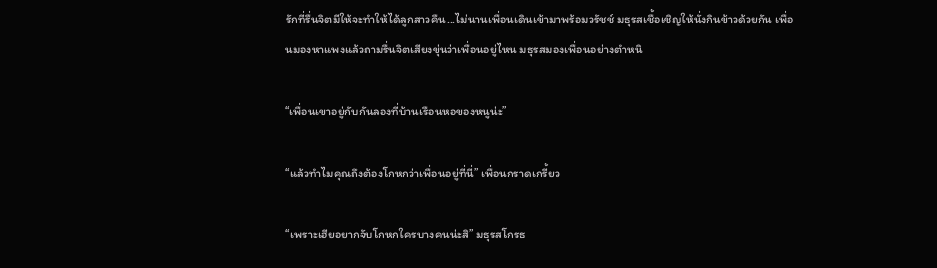รักที่รื่นจิตมีให้จะทำให้ได้ลูกสาวคืน...ไม่นานเพื่อนเดินเข้ามาพร้อมวรัชช์ มธุรสเชื้อเชิญให้นั่งกินข้าวด้วยกัน เพื่อนมองหาแพงแล้วถามรื่นจิตเสียงขุ่นว่าเพื่อนอยู่ไหน มธุรสมองเพื่อนอย่างตำหนิ

“เพื่อนเขาอยู่กับกันลองที่บ้านเรือนหอของหนูน่ะ”

“แล้วทำไมคุณถึงต้องโกหกว่าเพื่อนอยู่ที่นี่” เพื่อนกราดเกรี้ยว

“เพราะเฮียอยากจับโกหกใครบางคนน่ะสิ” มธุรสโกรธ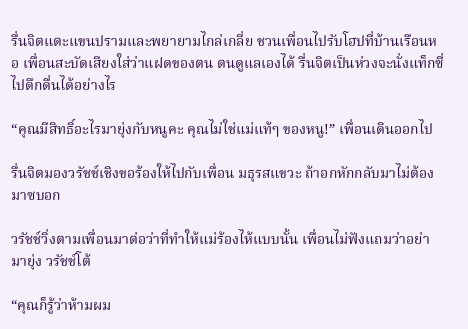รื่นจิตแตะแขนปรามและพยายามไกล่เกลี่ย ชวนเพื่อนไปรับโฮปที่บ้านเรือนหอ เพื่อนสะบัดเสียงใส่ว่าแฝดของตน ตนดูแลเองได้ รื่นจิตเป็นห่วงจะนั่งแท็กซี่ไปดึกดื่นได้อย่างไร

“คุณมีสิทธิ์อะไรมายุ่งกับหนูคะ คุณไม่ใช่แม่แท้ๆ ของหนู!” เพื่อนเดินออกไป

รื่นจิตมองวรัชช์เชิงขอร้องให้ไปกับเพื่อน มธุรสแขวะ ถ้าอกหักกลับมาไม่ต้องมาซบอก

วรัชช์วิ่งตามเพื่อนมาต่อว่าที่ทำให้แม่ร้องไห้แบบนั้น เพื่อนไม่ฟังแถมว่าอย่ามายุ่ง วรัชช์โต้

“คุณก็รู้ว่าห้ามผม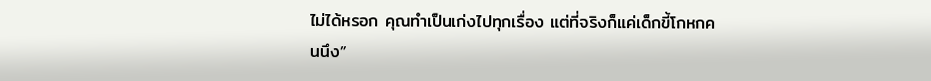ไม่ได้หรอก คุณทำเป็นเก่งไปทุกเรื่อง แต่ที่จริงก็แค่เด็กขี้โกหกคนนึง”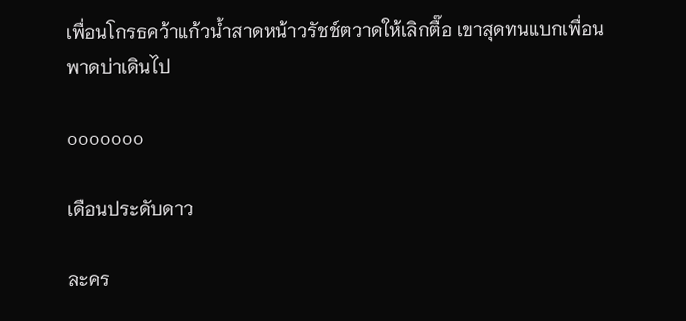เพื่อนโกรธคว้าแก้วน้ำสาดหน้าวรัชช์ตวาดให้เลิกตื๊อ เขาสุดทนแบกเพื่อนพาดบ่าเดินไป

ooooooo

เดือนประดับดาว

ละคร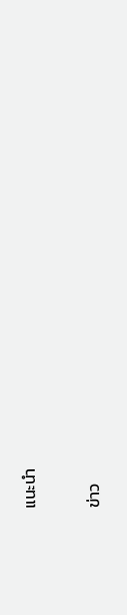แนะนำ

ข่าว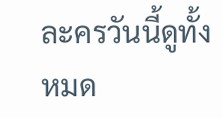ละครวันนี้ดูทั้งหมด